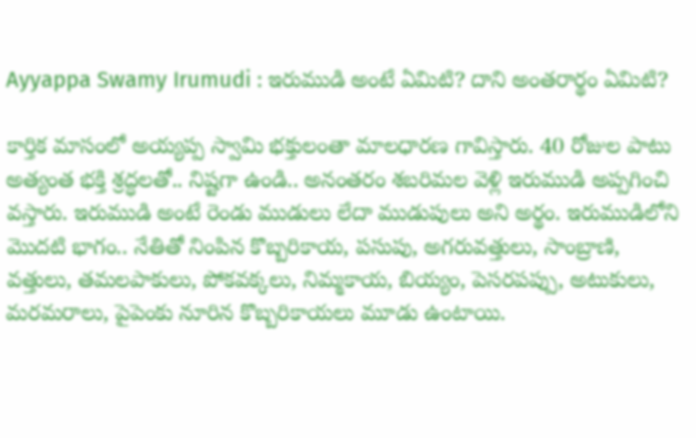Ayyappa Swamy Irumudi : ఇరుముడి అంటే ఏమిటి? దాని అంతరార్థం ఏమిటి?

కార్తిక మాసంలో అయ్యప్ప స్వామి భక్తులంతా మాలధారణ గావిస్తారు. 40 రోజుల పాటు అత్యంత భక్తి శ్రద్ధలతో.. నిష్టగా ఉండి.. అనంతరం శబరిమల వెళ్లి ఇరుముడి అప్పగించి వస్తారు. ఇరుముడి అంటే రెండు ముడులు లేదా ముడుపులు అని అర్థం. ఇరుముడిలోని మొదటి భాగం.. నేతితో నింపిన కొబ్బరికాయ, పసుపు, అగరువత్తులు, సాంబ్రాణి, వత్తులు, తమలపాకులు, పోకవక్కలు, నిమ్మకాయ, బియ్యం, పెసరపప్పు, అటుకులు, మరమరాలు, పైపెంకు నూరిన కొబ్బరికాయలు మూడు ఉంటాయి.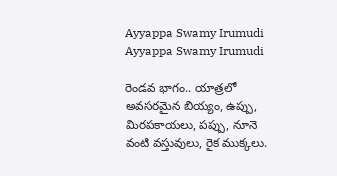Ayyappa Swamy Irumudi
Ayyappa Swamy Irumudi

రెండవ భాగం.. యాత్రలో అవసరమైన బియ్యం, ఉప్పు, మిరపకాయలు, పప్పు, నూనె వంటి వస్తువులు, రైక ముక్కలు.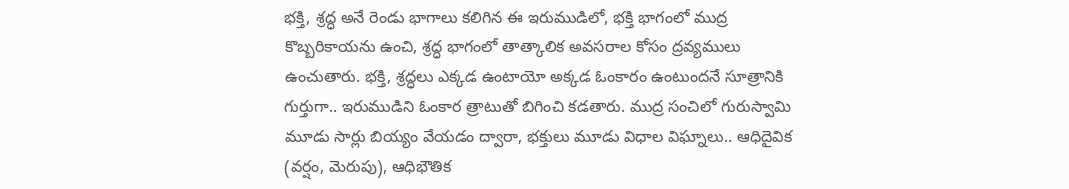భక్తి, శ్రద్ధ అనే రెండు భాగాలు కలిగిన ఈ ఇరుముడిలో, భక్తి భాగంలో ముద్ర కొబ్బరికాయను ఉంచి, శ్రద్ధ భాగంలో తాత్కాలిక అవసరాల కోసం ద్రవ్యములు ఉంచుతారు. భక్తి, శ్రద్ధలు ఎక్కడ ఉంటాయో అక్కడ ఓంకారం ఉంటుందనే సూత్రానికి గుర్తుగా.. ఇరుముడిని ఓంకార త్రాటుతో బిగించి కడతారు. ముద్ర సంచిలో గురుస్వామి మూడు సార్లు బియ్యం వేయడం ద్వారా, భక్తులు మూడు విధాల విఘ్నాలు.. ఆధిదైవిక (వర్షం, మెరుపు), ఆధిభౌతిక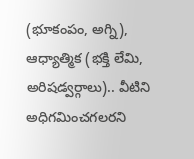(భూకంపం, అగ్ని), ఆధ్యాత్మిక (భక్తి లేమి, అరిషడ్వర్గాలు).. వీటిని అధిగమించగలరని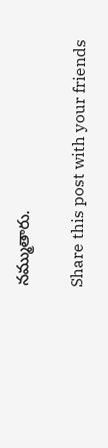నమ్ముతారు.

Share this post with your friends